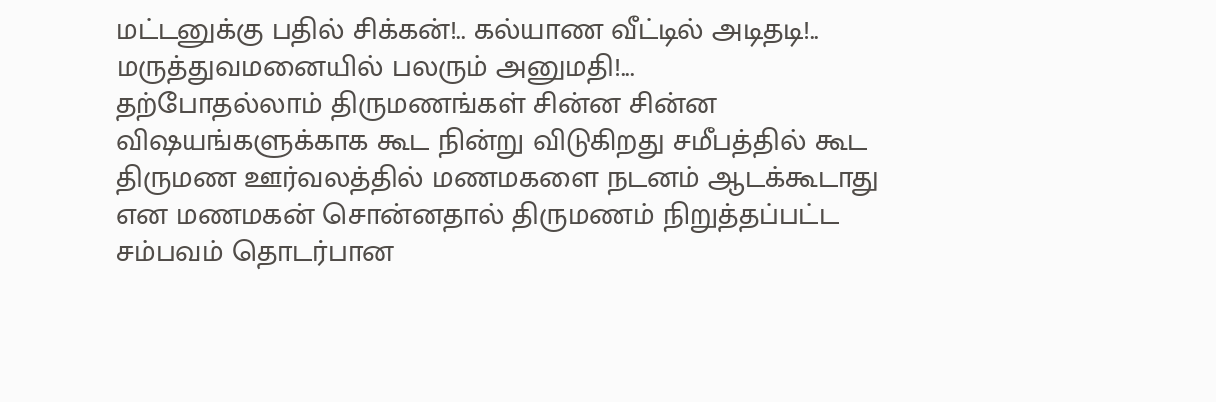மட்டனுக்கு பதில் சிக்கன்!.. கல்யாண வீட்டில் அடிதடி!.. மருத்துவமனையில் பலரும் அனுமதி!...
தற்போதல்லாம் திருமணங்கள் சின்ன சின்ன விஷயங்களுக்காக கூட நின்று விடுகிறது சமீபத்தில் கூட திருமண ஊர்வலத்தில் மணமகளை நடனம் ஆடக்கூடாது என மணமகன் சொன்னதால் திருமணம் நிறுத்தப்பட்ட சம்பவம் தொடர்பான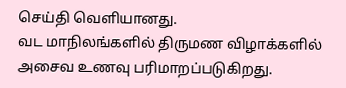செய்தி வெளியானது.
வட மாநிலங்களில் திருமண விழாக்களில் அசைவ உணவு பரிமாறப்படுகிறது.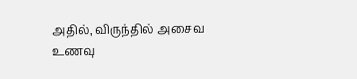அதில், விருந்தில் அசைவ உணவு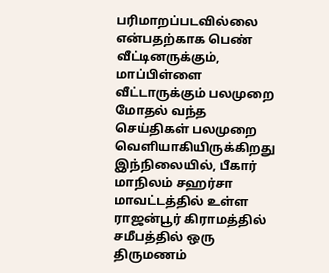பரிமாறப்படவில்லை என்பதற்காக பெண் வீட்டினருக்கும், மாப்பிள்ளை வீட்டாருக்கும் பலமுறை மோதல் வந்த செய்திகள் பலமுறை வெளியாகியிருக்கிறது
இந்நிலையில், பீகார் மாநிலம் சஹர்சா மாவட்டத்தில் உள்ள ராஜன்பூர் கிராமத்தில் சமீபத்தில் ஒரு திருமணம்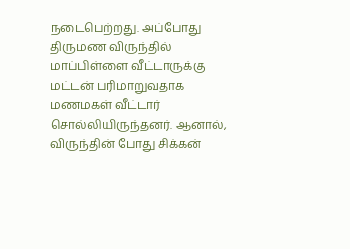நடைபெற்றது. அப்போது திருமண விருந்தில் மாப்பிள்ளை வீட்டாருக்கு மட்டன் பரிமாறுவதாக மணமகள் வீட்டார் சொல்லியிருந்தனர். ஆனால், விருந்தின் போது சிக்கன்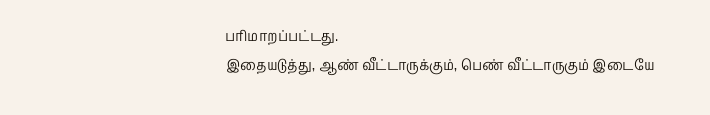பரிமாறப்பட்டது.
இதையடுத்து, ஆண் வீட்டாருக்கும், பெண் வீட்டாருகும் இடையே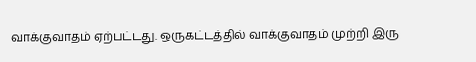வாக்குவாதம் ஏற்பட்டது. ஒருகட்டத்தில் வாக்குவாதம் முற்றி இரு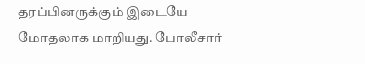தரப்பினருக்கும் இடையே மோதலாக மாறியது. போலீசார்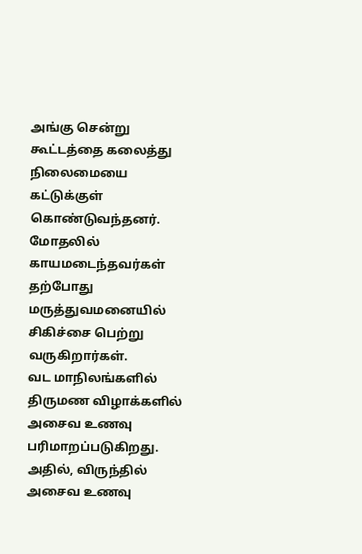அங்கு சென்று கூட்டத்தை கலைத்து நிலைமையை கட்டுக்குள் கொண்டுவந்தனர். மோதலில் காயமடைந்தவர்கள் தற்போது மருத்துவமனையில் சிகிச்சை பெற்று வருகிறார்கள்.
வட மாநிலங்களில் திருமண விழாக்களில் அசைவ உணவு பரிமாறப்படுகிறது. அதில், விருந்தில் அசைவ உணவு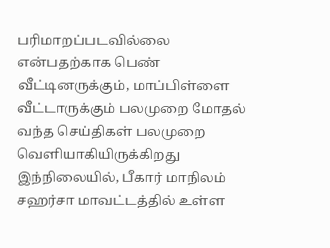பரிமாறப்படவில்லை என்பதற்காக பெண் வீட்டினருக்கும், மாப்பிள்ளை வீட்டாருக்கும் பலமுறை மோதல் வந்த செய்திகள் பலமுறை வெளியாகியிருக்கிறது
இந்நிலையில், பீகார் மாநிலம் சஹர்சா மாவட்டத்தில் உள்ள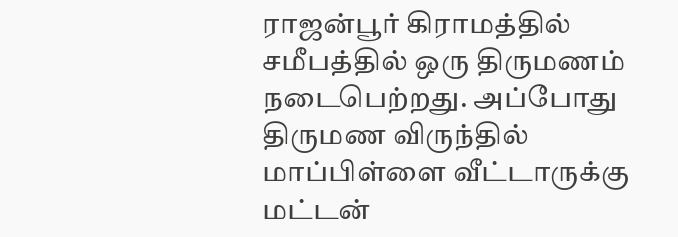ராஜன்பூர் கிராமத்தில் சமீபத்தில் ஒரு திருமணம் நடைபெற்றது. அப்போது திருமண விருந்தில் மாப்பிள்ளை வீட்டாருக்கு மட்டன்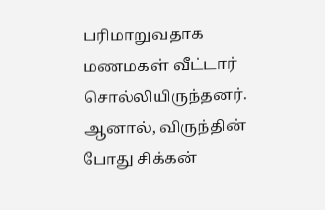பரிமாறுவதாக மணமகள் வீட்டார் சொல்லியிருந்தனர். ஆனால், விருந்தின் போது சிக்கன்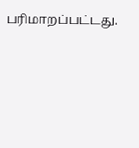பரிமாறப்பட்டது.